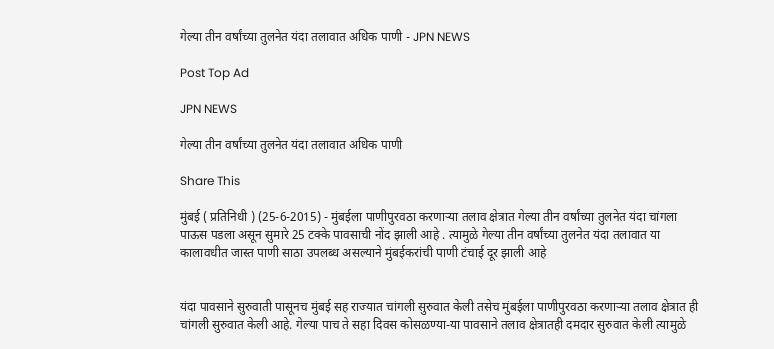गेल्या तीन वर्षांच्या तुलनेत यंदा तलावात अधिक पाणी - JPN NEWS

Post Top Ad

JPN NEWS

गेल्या तीन वर्षांच्या तुलनेत यंदा तलावात अधिक पाणी

Share This

मुंबई ( प्रतिनिधी ) (25-6-2015) - मुंबईला पाणीपुरवठा करणाऱ्या तलाव क्षेत्रात गेल्या तीन वर्षांच्या तुलनेत यंदा चांगला पाऊस पडला असून सुमारे 25 टक्के पावसाची नोंद झाली आहे . त्यामुळे गेल्या तीन वर्षांच्या तुलनेत यंदा तलावात या कालावधीत जास्त पाणी साठा उपलब्ध असल्याने मुंबईकरांची पाणी टंचाई दूर झाली आहे


यंदा पावसाने सुरुवाती पासूनच मुंबई सह राज्यात चांगली सुरुवात केली तसेच मुंबईला पाणीपुरवठा करणाऱ्या तलाव क्षेत्रात ही चांगली सुरुवात केली आहे. गेल्या पाच ते सहा दिवस कोसळण्या-या पावसाने तलाव क्षेत्रातही दमदार सुरुवात केली त्यामुळे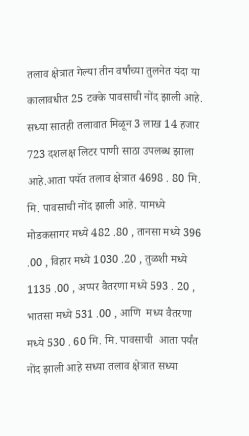तलाव क्षेत्रात गेल्या तीन वर्षांच्या तुलनेत यंदा या कालावधीत 25 टक्के पावसाची नोंद झाली आहे. सध्या सातही तलावात मिळून 3 लाख 14 हजार 723 दशलक्ष लिटर पाणी साठा उपलब्ध झाला आहे.आता पयॅत तलाव क्षेत्रात 4698 . 80 मि. मि. पावसाची नोंद झाली आहे. यामध्ये मोडकसागर मध्ये 482 .80 , तानसा मध्ये 396 .00 , विहार मध्ये 1030 .20 , तुळशी मध्ये 1135 .00 , अप्पर वैतरणा मध्ये 593 . 20 , भातसा मध्ये 531 .00 , आणि  मध्य वैतरणा मध्ये 530 . 60 मि. मि. पावसाची  आता पर्यंत नोंद झाली आहे सध्या तलाव क्षेत्रात सध्या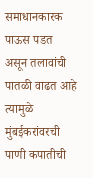समाधानकारक पाऊस पडत असून तलावांची पातळी वाढत आहे त्यामुळे मुंबईकरांवरची पाणी कपातीची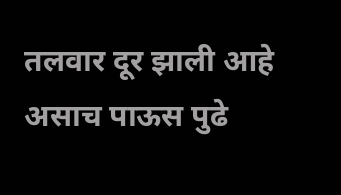तलवार दूर झाली आहे असाच पाऊस पुढे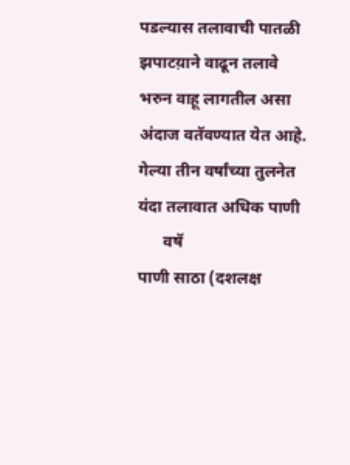पडल्यास तलावाची पातळी झपाटय़ाने वाढून तलावे भरुन वाहू लागतील असा अंदाज वतॅवण्यात येत आहे.
गेल्या तीन वर्षांच्या तुलनेत यंदा तलावात अधिक पाणी
      वषॅ                                 पाणी साठा (दशलक्ष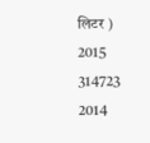लिटर )
2015                                    314723
2014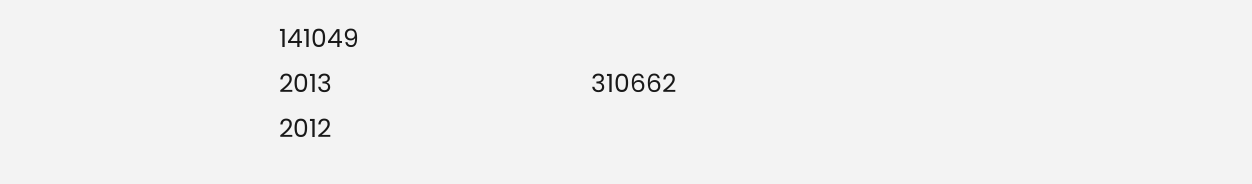141049
2013                                     310662
2012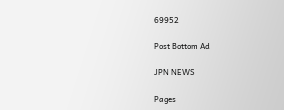69952

Post Bottom Ad

JPN NEWS

Pages